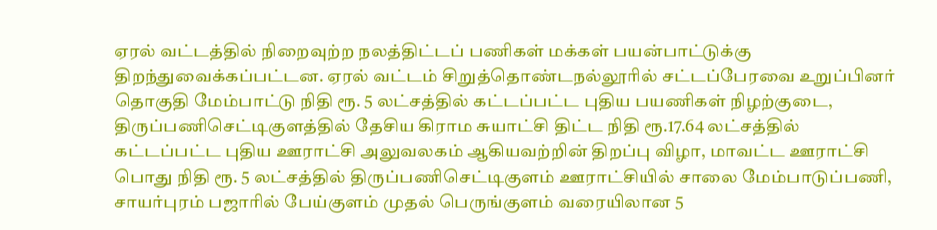ஏரல் வட்டத்தில் நிறைவுற்ற நலத்திட்டப் பணிகள் மக்கள் பயன்பாட்டுக்கு திறந்துவைக்கப்பட்டன. ஏரல் வட்டம் சிறுத்தொண்டநல்லூரில் சட்டப்பேரவை உறுப்பினர் தொகுதி மேம்பாட்டு நிதி ரூ. 5 லட்சத்தில் கட்டப்பட்ட புதிய பயணிகள் நிழற்குடை, திருப்பணிசெட்டிகுளத்தில் தேசிய கிராம சுயாட்சி திட்ட நிதி ரூ.17.64 லட்சத்தில் கட்டப்பட்ட புதிய ஊராட்சி அலுவலகம் ஆகியவற்றின் திறப்பு விழா, மாவட்ட ஊராட்சி பொது நிதி ரூ. 5 லட்சத்தில் திருப்பணிசெட்டிகுளம் ஊராட்சியில் சாலை மேம்பாடுப்பணி, சாயர்புரம் பஜாரில் பேய்குளம் முதல் பெருங்குளம் வரையிலான 5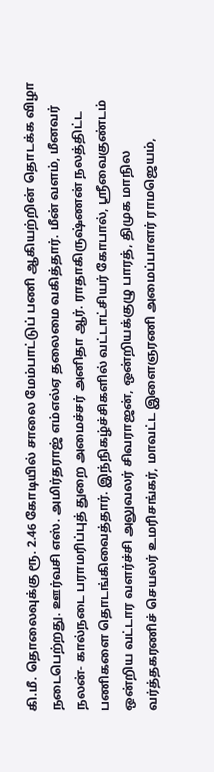கி.மீ. தொலைவுக்கு ரூ. 2.46 கோடியில் சாலை மேம்பாட்டுப் பணி ஆகியற்றின் தொடக்க விழா நடைபெற்றது. ஊர்வசி எஸ். அமிர்தராஜ் எம்எல்ஏ தலைமை வகித்தார். மீன் வளம், மீனவர் நலன்- கால்நடை பராமரிப்புத் துறை அமைச்சர் அனிதா ஆர். ராதாகிருஷ்ணன் நலத்திட்ட பணிகளை தொடங்கிவைத்தார். இந்நிகழ்ச்சிகளில் வட்டாட்சியர் கோபால், ஸ்ரீவைகுண்டம் ஒன்றிய வட்டார வளர்ச்சி அலுவலர் சிவராஜன், ஒன்றியக்குழு பாரத், திமுக மாநில வர்த்தகரணிச் செயலர் உமரிசங்கர், மாவட்ட இளைஞரணி அமைப்பாளர் ராமஜெயம்,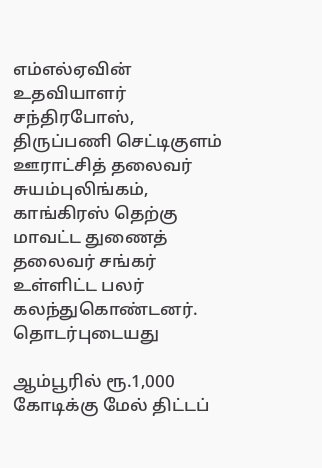எம்எல்ஏவின் உதவியாளர் சந்திரபோஸ், திருப்பணி செட்டிகுளம் ஊராட்சித் தலைவர் சுயம்புலிங்கம், காங்கிரஸ் தெற்கு மாவட்ட துணைத் தலைவர் சங்கர் உள்ளிட்ட பலர் கலந்துகொண்டனர்.
தொடர்புடையது

ஆம்பூரில் ரூ.1,000 கோடிக்கு மேல் திட்டப்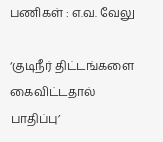பணிகள் : எ.வ. வேலு

‘குடிநீர் திட்டங்களை கைவிட்டதால் பாதிப்பு’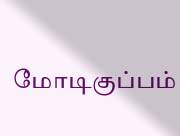மோடிகுப்பம்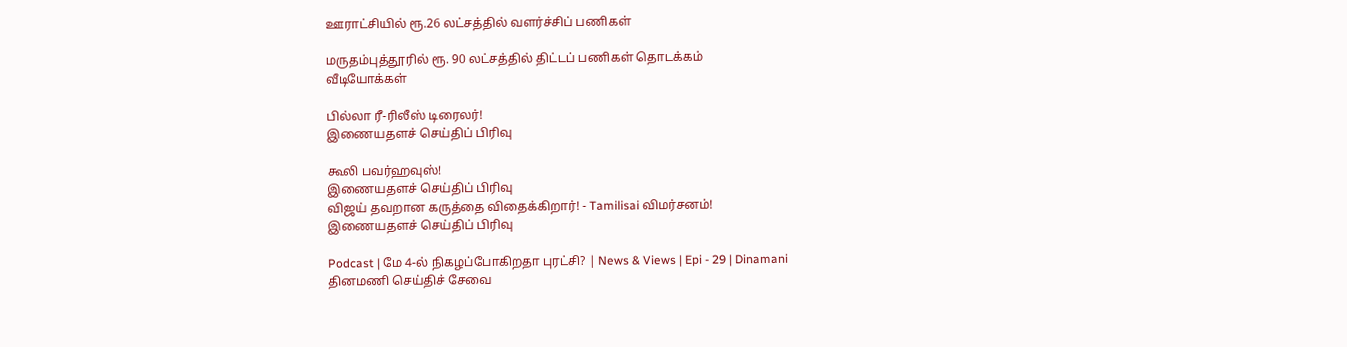ஊராட்சியில் ரூ.26 லட்சத்தில் வளர்ச்சிப் பணிகள்

மருதம்புத்தூரில் ரூ. 90 லட்சத்தில் திட்டப் பணிகள் தொடக்கம்
வீடியோக்கள்

பில்லா ரீ-ரிலீஸ் டிரைலர்!
இணையதளச் செய்திப் பிரிவு

கூலி பவர்ஹவுஸ்!
இணையதளச் செய்திப் பிரிவு
விஜய் தவறான கருத்தை விதைக்கிறார்! - Tamilisai விமர்சனம்!
இணையதளச் செய்திப் பிரிவு

Podcast | மே 4-ல் நிகழப்போகிறதா புரட்சி? | News & Views | Epi - 29 | Dinamani
தினமணி செய்திச் சேவை